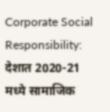Corporate Social Responsibility: देशात 2020-21 मध्ये सामाजिक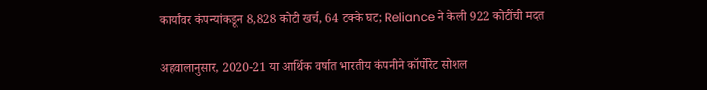कार्यांवर कंपन्यांकडून 8,828 कोटी खर्च, 64 टक्के घट; Reliance ने केली 922 कोटींची मदत

अहवालानुसार, 2020-21 या आर्थिक वर्षात भारतीय कंपनीने कॉर्पोरेट सोशल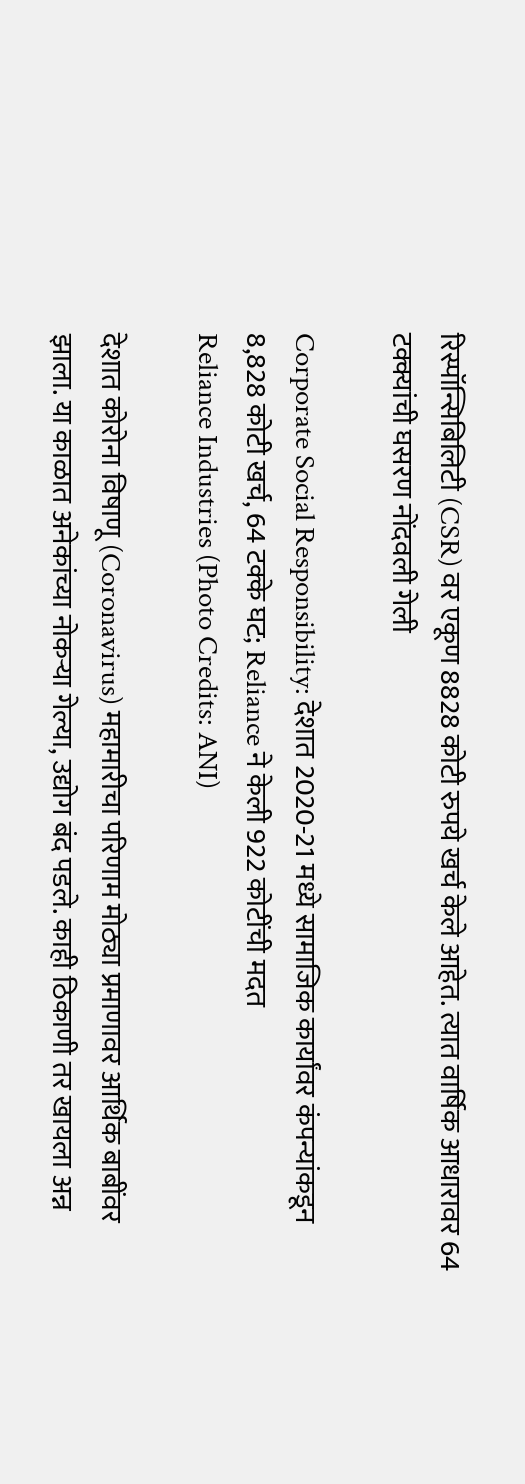रिस्पॉन्सिबिलिटी (CSR) वर एकूण 8828 कोटी रुपये खर्च केले आहेत. त्यात वार्षिक आधारावर 64 टक्क्यांची घसरण नोंदवली गेली

Corporate Social Responsibility: देशात 2020-21 मध्ये सामाजिक कार्यांवर कंपन्यांकडून 8,828 कोटी खर्च, 64 टक्के घट; Reliance ने केली 922 कोटींची मदत
Reliance Industries (Photo Credits: ANI)

देशात कोरोना विषाणू (Coronavirus) महामारीचा परिणाम मोठ्या प्रमाणावर आर्थिक बाबींवर झाला. या काळात अनेकांच्या नोकऱ्या गेल्या, उद्योग बंद पडले. काही ठिकाणी तर खायला अन्न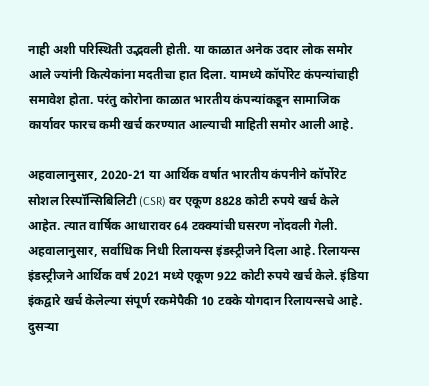नाही अशी परिस्थिती उद्भवली होती. या काळात अनेक उदार लोक समोर आले ज्यांनी कित्येकांना मदतीचा हात दिला. यामध्ये कॉर्पोरेट कंपन्यांचाही समावेश होता. परंतु कोरोना काळात भारतीय कंपन्यांकडून सामाजिक कार्यावर फारच कमी खर्च करण्यात आल्याची माहिती समोर आली आहे.

अहवालानुसार, 2020-21 या आर्थिक वर्षात भारतीय कंपनीने कॉर्पोरेट सोशल रिस्पॉन्सिबिलिटी (CSR) वर एकूण 8828 कोटी रुपये खर्च केले आहेत. त्यात वार्षिक आधारावर 64 टक्क्यांची घसरण नोंदवली गेली. अहवालानुसार, सर्वाधिक निधी रिलायन्स इंडस्ट्रीजने दिला आहे. रिलायन्स इंडस्ट्रीजने आर्थिक वर्ष 2021 मध्ये एकूण 922 कोटी रुपये खर्च केले. इंडिया इंकद्वारे खर्च केलेल्या संपूर्ण रकमेपैकी 10 टक्के योगदान रिलायन्सचे आहे. दुसऱ्या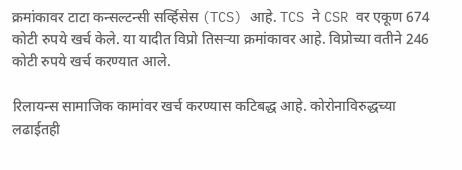क्रमांकावर टाटा कन्सल्टन्सी सर्व्हिसेस (TCS) आहे. TCS ने CSR वर एकूण 674 कोटी रुपये खर्च केले. या यादीत विप्रो तिसऱ्या क्रमांकावर आहे. विप्रोच्या वतीने 246 कोटी रुपये खर्च करण्यात आले.

रिलायन्स सामाजिक कामांवर खर्च करण्यास कटिबद्ध आहे. कोरोनाविरुद्धच्या लढाईतही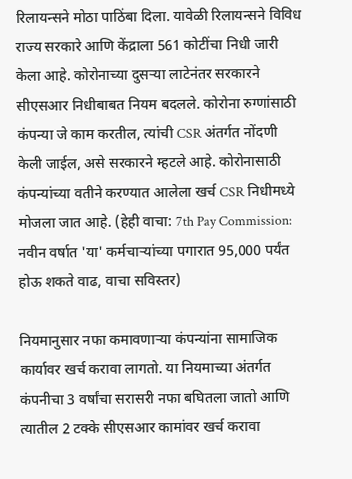रिलायन्सने मोठा पाठिंबा दिला. यावेळी रिलायन्सने विविध राज्य सरकारे आणि केंद्राला 561 कोटींचा निधी जारी केला आहे. कोरोनाच्या दुसऱ्या लाटेनंतर सरकारने सीएसआर निधीबाबत नियम बदलले. कोरोना रुग्णांसाठी कंपन्या जे काम करतील, त्यांची CSR अंतर्गत नोंदणी केली जाईल, असे सरकारने म्हटले आहे. कोरोनासाठी कंपन्यांच्या वतीने करण्यात आलेला खर्च CSR निधीमध्ये मोजला जात आहे. (हेही वाचा: 7th Pay Commission: नवीन वर्षात 'या' कर्मचाऱ्यांच्या पगारात 95,000 पर्यंत होऊ शकते वाढ, वाचा सविस्तर)

नियमानुसार नफा कमावणाऱ्या कंपन्यांना सामाजिक कार्यावर खर्च करावा लागतो. या नियमाच्या अंतर्गत कंपनीचा 3 वर्षांचा सरासरी नफा बघितला जातो आणि त्यातील 2 टक्के सीएसआर कामांवर खर्च करावा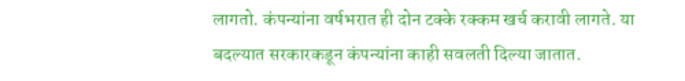लागतो. कंपन्यांना वर्षभरात ही दोन टक्के रक्कम खर्च करावी लागते. या बदल्यात सरकारकडून कंपन्यांना काही सवलती दिल्या जातात.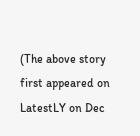(The above story first appeared on LatestLY on Dec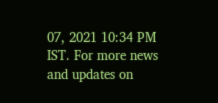07, 2021 10:34 PM IST. For more news and updates on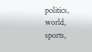politics, world, sports,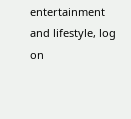entertainment and lifestyle, log on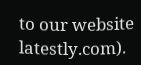to our website latestly.com).